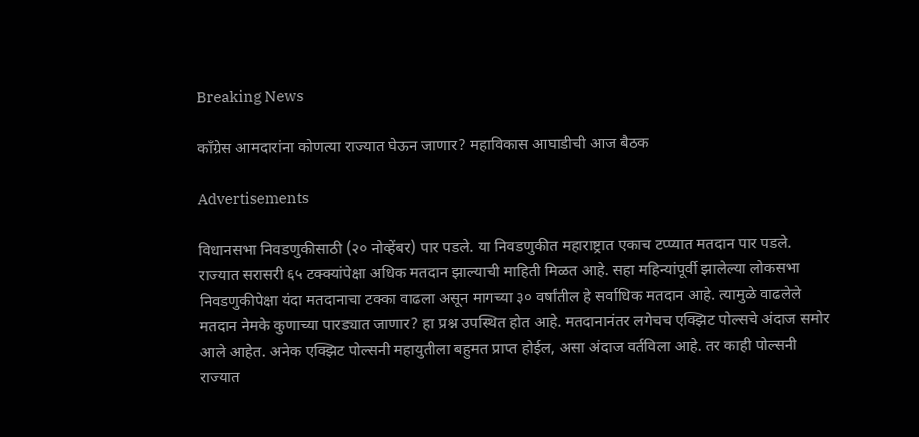Breaking News

काँग्रेस आमदारांना कोणत्या राज्यात घेऊन जाणार? महाविकास आघाडीची आज बैठक

Advertisements

विधानसभा निवडणुकीसाठी (२० नोव्हेंबर) पार पडले. या निवडणुकीत महाराष्ट्रात एकाच टप्प्यात मतदान पार पडले. राज्यात सरासरी ६५ टक्क्यांपेक्षा अधिक मतदान झाल्याची माहिती मिळत आहे. सहा महिन्यांपूर्वी झालेल्या लोकसभा निवडणुकीपेक्षा यंदा मतदानाचा टक्का वाढला असून मागच्या ३० वर्षांतील हे सर्वाधिक मतदान आहे. त्यामुळे वाढलेले मतदान नेमके कुणाच्या पारड्यात जाणार? हा प्रश्न उपस्थित होत आहे. मतदानानंतर लगेचच एक्झिट पोल्सचे अंदाज समोर आले आहेत. अनेक एक्झिट पोल्सनी महायुतीला बहुमत प्राप्त होईल, असा अंदाज वर्तविला आहे. तर काही पोल्सनी राज्यात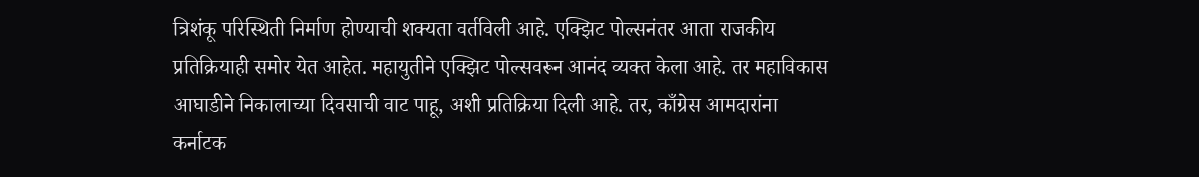त्रिशंकू परिस्थिती निर्माण होण्याची शक्यता वर्तविली आहे. एक्झिट पोल्सनंतर आता राजकीय प्रतिक्रियाही समोर येत आहेत. महायुतीने एक्झिट पोल्सवरून आनंद व्यक्त केला आहे. तर महाविकास आघाडीने निकालाच्या दिवसाची वाट पाहू, अशी प्रतिक्रिया दिली आहे. तर, काँग्रेस आमदारांना कर्नाटक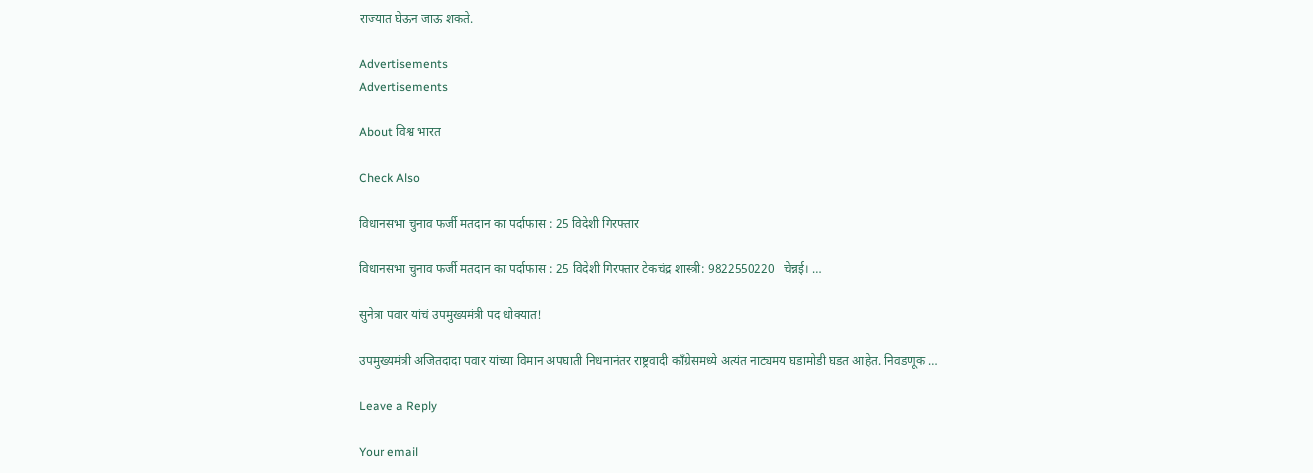राज्यात घेऊन जाऊ शकते.

Advertisements
Advertisements

About विश्व भारत

Check Also

विधानसभा चुनाव फर्जी मतदान का पर्दाफास : 25 विदेशी गिरफ्तार

विधानसभा चुनाव फर्जी मतदान का पर्दाफास : 25 विदेशी गिरफ्तार टेकचंद्र शास्त्री: 9822550220   चेन्नई। …

सुनेत्रा पवार यांचं उपमुख्यमंत्री पद धोक्यात!

उपमुख्यमंत्री अजितदादा पवार यांच्या विमान अपघाती निधनानंतर राष्ट्रवादी काँग्रेसमध्ये अत्यंत नाट्यमय घडामोडी घडत आहेत. निवडणूक …

Leave a Reply

Your email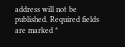address will not be published. Required fields are marked *